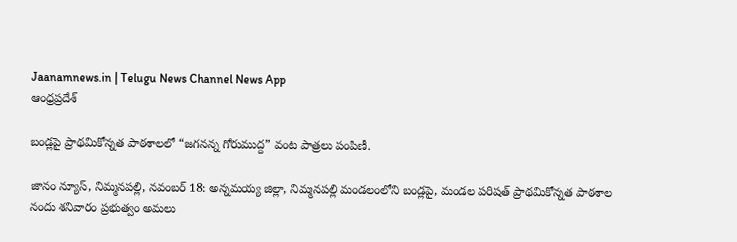Jaanamnews.in | Telugu News Channel News App
ఆంధ్రప్రదేశ్

బండ్లపై ప్రాథమికోన్నత పాఠశాలలో “జగనన్న గోరుముద్ద” వంట పాత్రలు పంపిణీ.

జానం న్యూస్, నిమ్మనపల్లి, నవంబర్ 18: అన్నమయ్య జిల్లా, నిమ్మనపల్లి మండలంలోని బండ్లపై, మండల పరిషత్ ప్రాథమికోన్నత పాఠశాల నందు శనివారం ప్రభుత్వం అమలు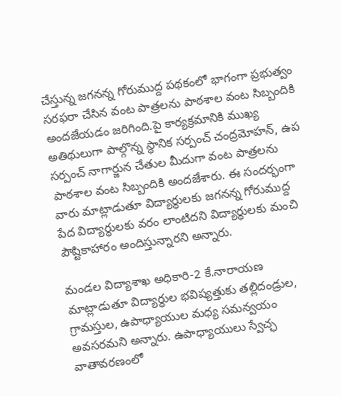చేస్తున్న జగనన్న గోరుముద్ద పథకంలో భాగంగా ప్రభుత్వం సరఫరా చేసిన వంట పాత్రలను పాఠశాల వంట సిబ్బందికి అందజేయడం జరిగింది.పై కార్యక్రమానికి ముఖ్య అతిథులుగా పాల్గొన్న స్థానిక సర్పంచ్ చంద్రమోహన్, ఉప సర్పంచ్ నాగార్జున చేతుల మీదుగా వంట పాత్రలను పాఠశాల వంట సిబ్బందికి అందజేశారు. ఈ సందర్భంగా వారు మాట్లాడుతూ విద్యార్థులకు జగనన్న గోరుముద్ద పేద విద్యార్థులకు వరం లాంటిదని విద్యార్థులకు మంచి పౌష్టికాహారం అందిస్తున్నారని అన్నారు.

మండల విద్యాశాఖ అధికారి-2 కే.నారాయణ మాట్లాడుతూ విద్యార్థుల భవిష్యత్తుకు తల్లిదండ్రుల, గ్రామస్తుల, ఉపాధ్యాయుల మధ్య సమన్వయం అవసరమని అన్నారు. ఉపాధ్యాయులు స్వేచ్ఛ వాతావరణంలో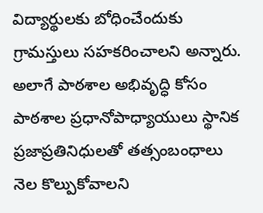విద్యార్థులకు బోధించేందుకు గ్రామస్తులు సహకరించాలని అన్నారు. అలాగే పాఠశాల అభివృద్ధి కోసం పాఠశాల ప్రధానోపాధ్యాయులు స్థానిక ప్రజాప్రతినిధులతో తత్సంబంధాలు నెల కొల్పుకోవాలని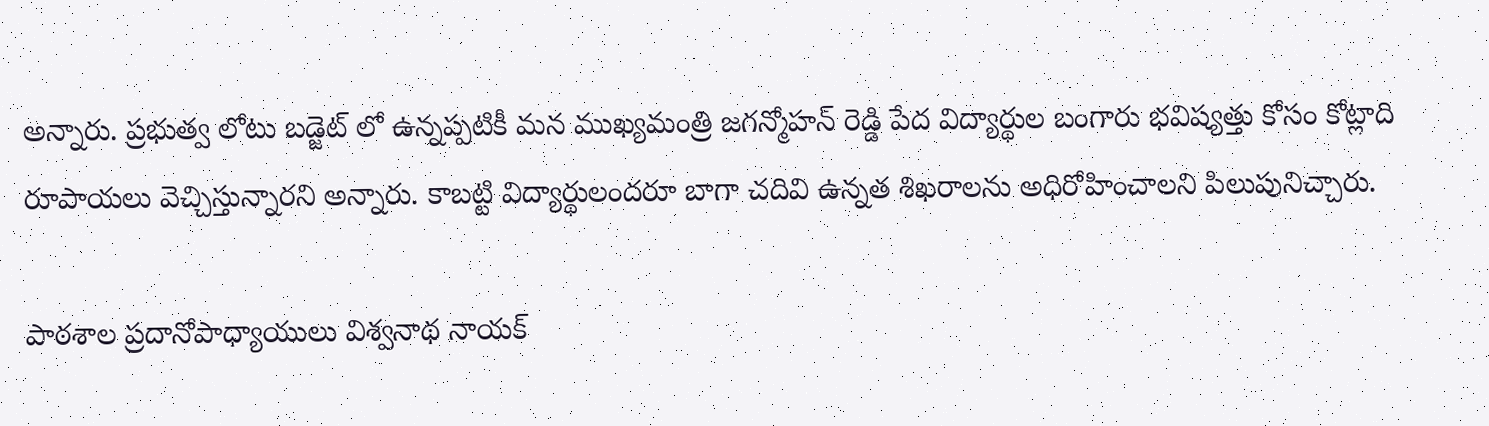అన్నారు. ప్రభుత్వ లోటు బడ్జెట్ లో ఉన్నప్పటికీ మన ముఖ్యమంత్రి జగన్మోహన్ రెడ్డి పేద విద్యార్థుల బంగారు భవిష్యత్తు కోసం కోట్లాది రూపాయలు వెచ్చిస్తున్నారని అన్నారు. కాబట్టి విద్యార్థులందరూ బాగా చదివి ఉన్నత శిఖరాలను అధిరోహించాలని పిలుపునిచ్చారు.

పాఠశాల ప్రదానోపాధ్యాయులు విశ్వనాథ నాయక్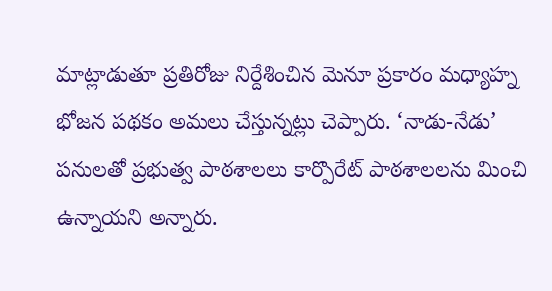మాట్లాడుతూ ప్రతిరోజు నిర్దేశించిన మెనూ ప్రకారం మధ్యాహ్న భోజన పథకం అమలు చేస్తున్నట్లు చెప్పారు. ‘నాడు-నేడు’ పనులతో ప్రభుత్వ పాఠశాలలు కార్పొరేట్ పాఠశాలలను మించి ఉన్నాయని అన్నారు.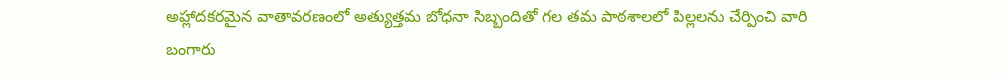అహ్లాదకరమైన వాతావరణంలో అత్యుత్తమ బోధనా సిబ్బందితో గల తమ పాఠశాలలో పిల్లలను చేర్పించి వారి బంగారు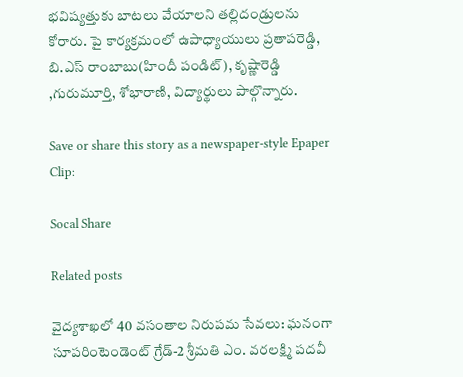భవిష్యత్తుకు బాటలు వేయాలని తల్లిదండ్రులను కోరారు. పై కార్యక్రమంలో ఉపాధ్యాయులు ప్రతాపరెడ్డి, బి.ఎస్ రాంబాబు(హిందీ పండిట్), కృష్ణారెడ్డి ,గురుమూర్తి, శోభారాణి, విద్యార్థులు పాల్గొన్నారు.

Save or share this story as a newspaper-style Epaper Clip:

Socal Share

Related posts

వైద్యశాఖలో 40 వసంతాల నిరుపమ సేవలు: ఘనంగా సూపరింటెండెంట్ గ్రేడ్-2 శ్రీమతి ఎం. వరలక్ష్మి పదవీ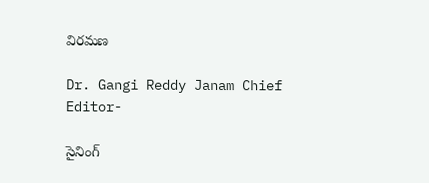విరమణ

Dr. Gangi Reddy Janam Chief Editor-

సైనింగ్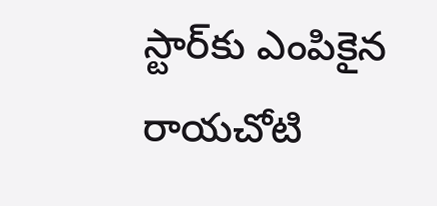స్టార్‌కు ఎంపికైన రాయచోటి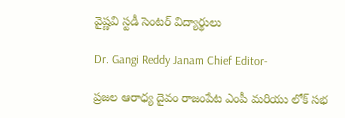వైష్ణవి స్టడీ సెంటర్ విద్యార్థులు

Dr. Gangi Reddy Janam Chief Editor-

ప్రజల ఆరాధ్య దైవం రాజంపేట ఎంపీ మరియు లోక్ సభ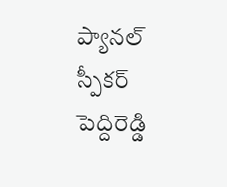ప్యానల్ స్పీకర్ పెద్దిరెడ్డి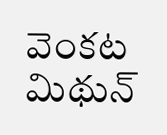వెంకట మిథున్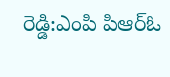రెడ్డి:ఎంపి పిఆర్ఓ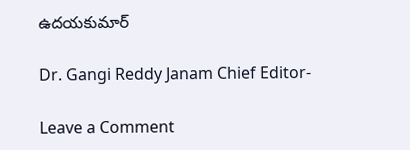ఉదయకుమార్

Dr. Gangi Reddy Janam Chief Editor-

Leave a Comment